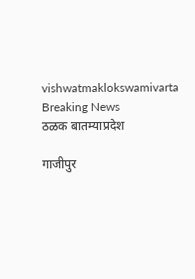vishwatmaklokswamivarta
Breaking News
ठळक बातम्याप्रदेश

गाजीपुर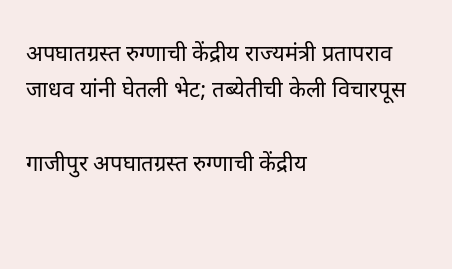अपघातग्रस्त रुग्णाची केंद्रीय राज्यमंत्री प्रतापराव जाधव यांनी घेतली भेट; तब्येतीची केली विचारपूस

गाजीपुर अपघातग्रस्त रुग्णाची केंद्रीय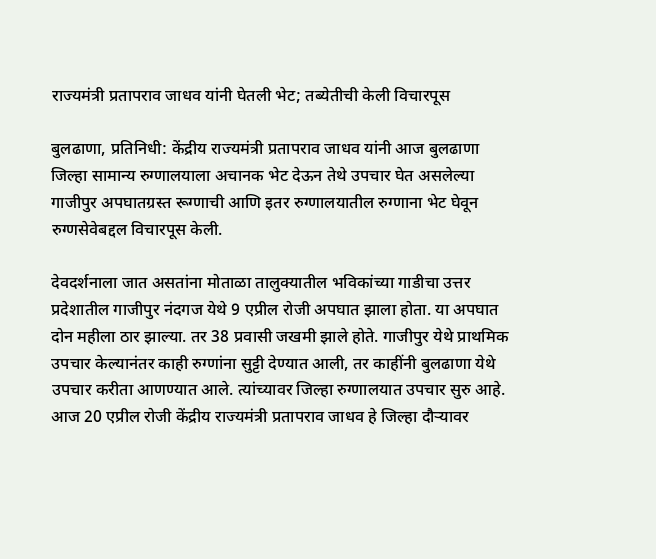राज्यमंत्री प्रतापराव जाधव यांनी घेतली भेट; तब्येतीची केली विचारपूस

बुलढाणा, प्रतिनिधी: केंद्रीय राज्यमंत्री प्रतापराव जाधव यांनी आज बुलढाणा जिल्हा सामान्य रुग्णालयाला अचानक भेट देऊन तेथे उपचार घेत असलेल्या गाजीपुर अपघातग्रस्त रूग्णाची आणि इतर रुग्णालयातील रुग्णाना भेट घेवून रुग्णसेवेबद्दल विचारपूस केली.

देवदर्शनाला जात असतांना मोताळा तालुक्यातील भविकांच्या गाडीचा उत्तर प्रदेशातील गाजीपुर नंदगज येथे 9 एप्रील रोजी अपघात झाला होता. या अपघात दोन महीला ठार झाल्या. तर 38 प्रवासी जखमी झाले होते. गाजीपुर येथे प्राथमिक उपचार केल्यानंतर काही रुग्णांना सुट्टी देण्यात आली, तर काहींनी बुलढाणा येथे उपचार करीता आणण्यात आले. त्यांच्यावर जिल्हा रुग्णालयात उपचार सुरु आहे. आज 20 एप्रील रोजी केंद्रीय राज्यमंत्री प्रतापराव जाधव हे जिल्हा दौऱ्यावर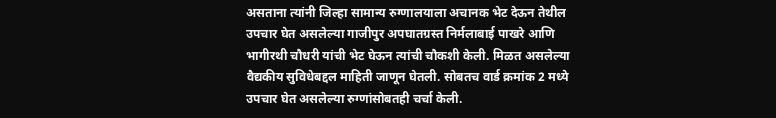असताना त्यांनी जिल्हा सामान्य रुग्णालयाला अचानक भेट देऊन तेथील उपचार घेत असलेल्या गाजीपुर अपघातग्रस्त निर्मलाबाई पाखरे आणि भागीरथी चौधरी यांची भेट घेऊन त्यांची चौकशी केली. मिळत असलेल्या वैद्यकीय सुविधेबद्दल माहिती जाणून घेतली. सोबतच वार्ड क्रमांक 2 मध्ये उपचार घेत असलेल्या रुग्णांसोबतही चर्चा केली.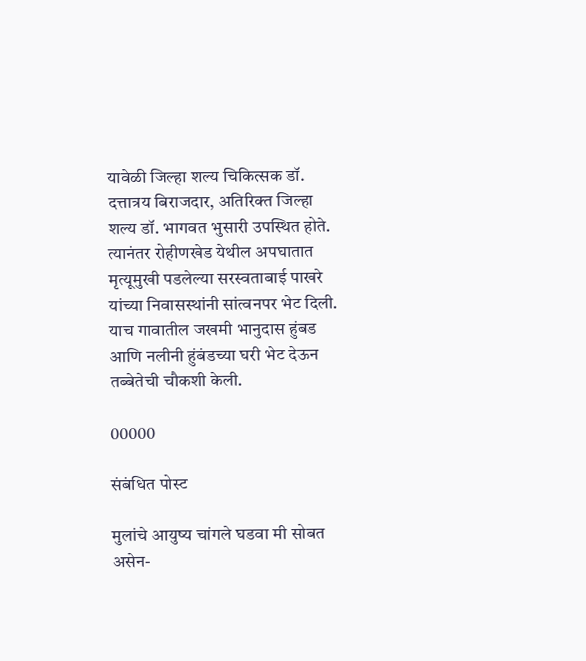यावेळी जिल्हा शल्य चिकित्सक डॉ. दत्तात्रय बिराजदार, अतिरिक्त जिल्हा शल्य डॉ. भागवत भुसारी उपस्थित होते. त्यानंतर रोहीणखेड येथील अपघातात मृत्यूमुखी पडलेल्या सरस्वताबाई पाखरे यांच्या निवासस्थांनी सांत्वनपर भेट दिली. याच गावातील जखमी भानुदास हुंबड आणि नलीनी हुंबंडच्या घरी भेट देऊन तब्बेतेची चौकशी केली.

00000

संबंधित पोस्ट

मुलांचे आयुष्य चांगले घडवा मी सोबत असेन-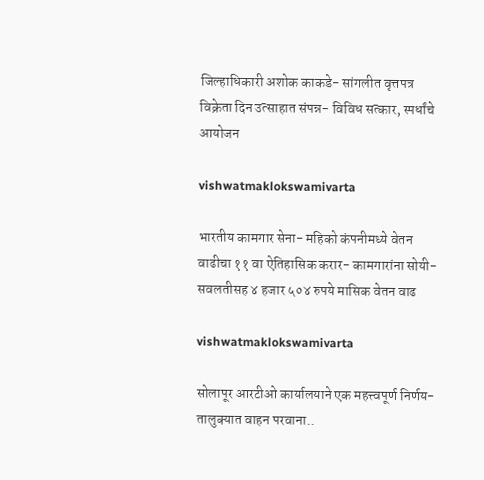जिल्हाधिकारी अशोक काकडे- सांगलीत वृत्तपत्र विक्रेता दिन उत्साहात संपन्न- विविध सत्कार, स्पर्धांचे आयोजन

vishwatmaklokswamivarta

भारतीय कामगार सेना- महिको कंपनीमध्ये वेतन वाढीचा ११ वा ऐतिहासिक करार- कामगारांना सोयी-सवलतीसह ४ हजार ५०४ रुपये मासिक वेतन वाढ

vishwatmaklokswamivarta

सोलापूर आरटीओ कार्यालयाने एक महत्त्वपूर्ण निर्णय-तालुक्यात वाहन परवाना..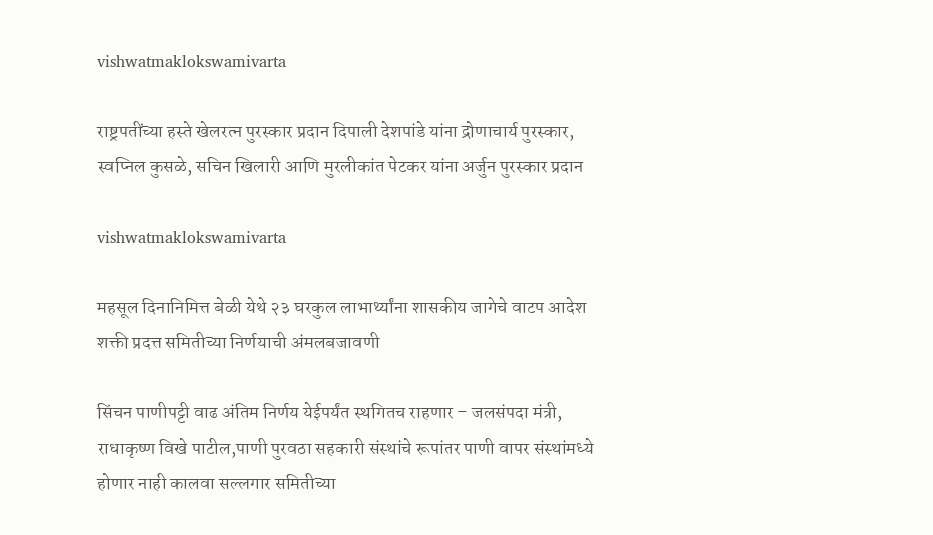vishwatmaklokswamivarta

राष्ट्रपतींच्या हस्ते खेलरत्न पुरस्कार प्रदान दिपाली देशपांडे यांना द्रोणाचार्य पुरस्कार, स्वप्निल कुसळे, सचिन खिलारी आणि मुरलीकांत पेटकर यांना अर्जुन पुरस्कार प्रदान

vishwatmaklokswamivarta

महसूल दिनानिमित्त बेळी येथे २३ घरकुल लाभार्थ्यांना शासकीय जागेचे वाटप आदेश शक्ती प्रदत्त समितीच्या निर्णयाची अंमलबजावणी

सिंचन पाणीपट्टी वाढ अंतिम निर्णय येईपर्यंत स्थगितच राहणार – जलसंपदा मंत्री, राधाकृष्ण विखे पाटील,पाणी पुरवठा सहकारी संस्थांचे रूपांतर पाणी वापर संस्थांमध्ये होणार नाही कालवा सल्लगार समितीच्या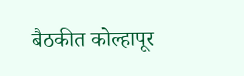बैठकीत कोल्हापूर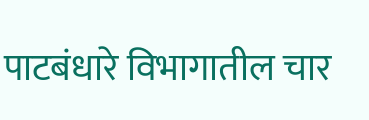पाटबंधारे विभागातील चार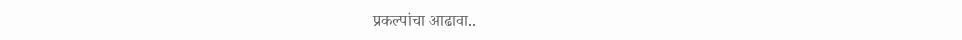प्रकल्पांचा आढावा..